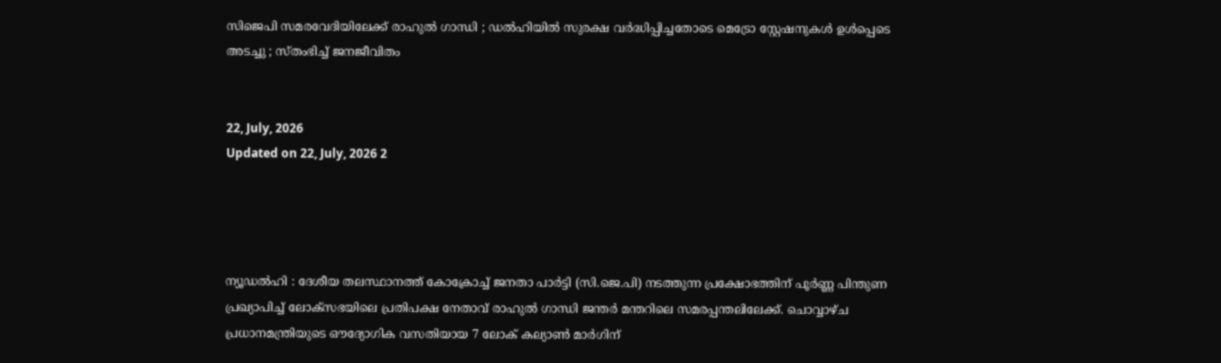സിജെപി സമരവേദിയിലേക്ക് രാഹുൽ ഗാന്ധി ; ഡൽഹിയിൽ സുരക്ഷ വർദ്ധിപ്പിച്ചതോടെ മെട്രോ സ്റ്റേഷനുകൾ ഉൾപ്പെടെ അടച്ചു ; സ്തംഭിച്ച് ജനജീവിതം


22, July, 2026
Updated on 22, July, 2026 2




ന്യൂഡൽഹി : ദേശീയ തലസ്ഥാനത്ത് കോക്രോച്ച് ജനതാ പാർട്ടി (സി.ജെ.പി) നടത്തുന്ന പ്രക്ഷോഭത്തിന് പൂർണ്ണ പിന്തുണ പ്രഖ്യാപിച്ച് ലോക്‌സഭയിലെ പ്രതിപക്ഷ നേതാവ് രാഹുൽ ഗാന്ധി ജന്തർ മന്തറിലെ സമരപ്പന്തലിലേക്ക്. ചൊവ്വാഴ്ച പ്രധാനമന്ത്രിയുടെ ഔദ്യോഗിക വസതിയായ 7 ലോക് കല്യാൺ മാർഗിന്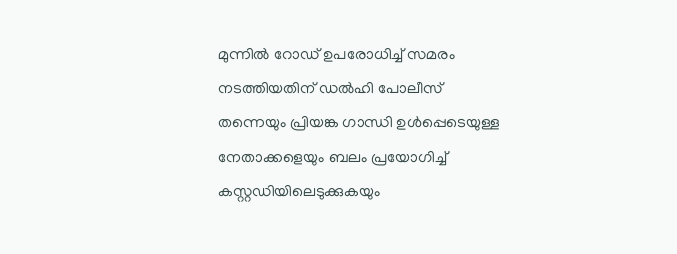മുന്നിൽ റോഡ് ഉപരോധിച്ച് സമരം നടത്തിയതിന് ഡൽഹി പോലീസ് തന്നെയും പ്രിയങ്ക ഗാന്ധി ഉൾപ്പെടെയുള്ള നേതാക്കളെയും ബലം പ്രയോഗിച്ച് കസ്റ്റഡിയിലെടുക്കുകയും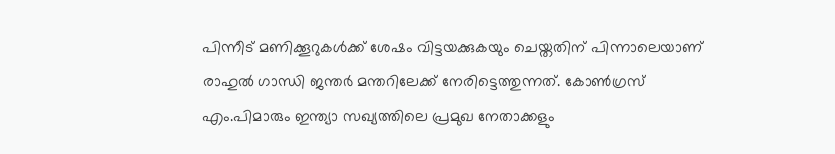പിന്നീട് മണിക്കൂറുകൾക്ക് ശേഷം വിട്ടയക്കുകയും ചെയ്തതിന് പിന്നാലെയാണ് രാഹുൽ ഗാന്ധി ജന്തർ മന്തറിലേക്ക് നേരിട്ടെത്തുന്നത്. കോൺഗ്രസ് എം.പിമാരും ഇന്ത്യാ സഖ്യത്തിലെ പ്രമുഖ നേതാക്കളും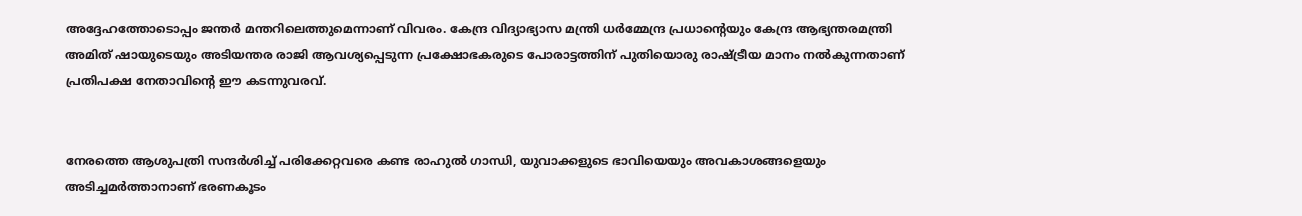അദ്ദേഹത്തോടൊപ്പം ജന്തർ മന്തറിലെത്തുമെന്നാണ് വിവരം. കേന്ദ്ര വിദ്യാഭ്യാസ മന്ത്രി ധർമ്മേന്ദ്ര പ്രധാന്റെയും കേന്ദ്ര ആഭ്യന്തരമന്ത്രി അമിത് ഷായുടെയും അടിയന്തര രാജി ആവശ്യപ്പെടുന്ന പ്രക്ഷോഭകരുടെ പോരാട്ടത്തിന് പുതിയൊരു രാഷ്ട്രീയ മാനം നൽകുന്നതാണ് പ്രതിപക്ഷ നേതാവിന്റെ ഈ കടന്നുവരവ്.


നേരത്തെ ആശുപത്രി സന്ദർശിച്ച് പരിക്കേറ്റവരെ കണ്ട രാഹുൽ ഗാന്ധി, യുവാക്കളുടെ ഭാവിയെയും അവകാശങ്ങളെയും അടിച്ചമർത്താനാണ് ഭരണകൂടം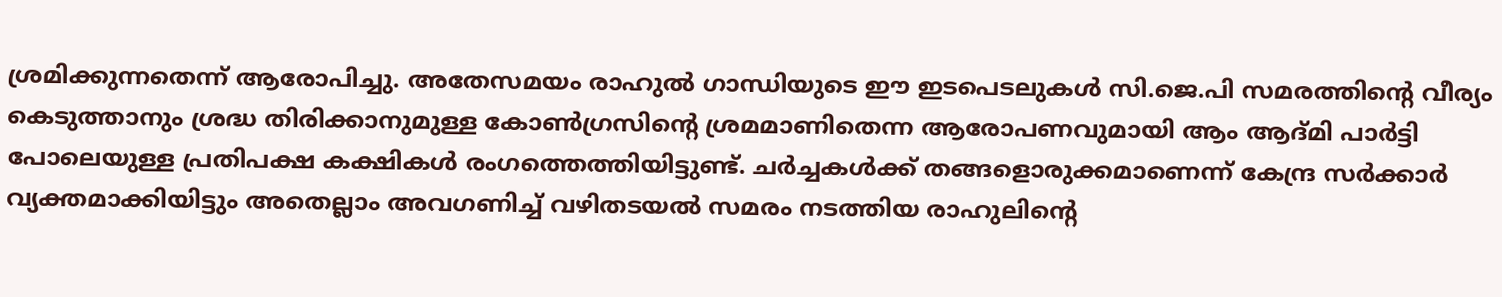ശ്രമിക്കുന്നതെന്ന് ആരോപിച്ചു. അതേസമയം രാഹുൽ ഗാന്ധിയുടെ ഈ ഇടപെടലുകൾ സി.ജെ.പി സമരത്തിന്റെ വീര്യം കെടുത്താനും ശ്രദ്ധ തിരിക്കാനുമുള്ള കോൺഗ്രസിന്റെ ശ്രമമാണിതെന്ന ആരോപണവുമായി ആം ആദ്മി പാർട്ടി പോലെയുള്ള പ്രതിപക്ഷ കക്ഷികൾ രംഗത്തെത്തിയിട്ടുണ്ട്. ചർച്ചകൾക്ക് തങ്ങളൊരുക്കമാണെന്ന് കേന്ദ്ര സർക്കാർ വ്യക്തമാക്കിയിട്ടും അതെല്ലാം അവഗണിച്ച് വഴിതടയൽ സമരം നടത്തിയ രാഹുലിന്റെ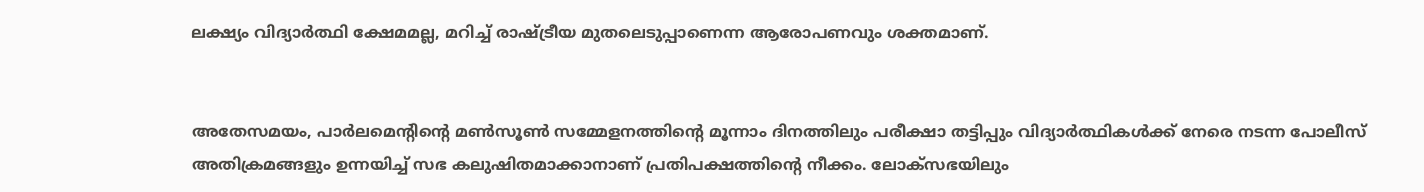ലക്ഷ്യം വിദ്യാർത്ഥി ക്ഷേമമല്ല, മറിച്ച് രാഷ്ട്രീയ മുതലെടുപ്പാണെന്ന ആരോപണവും ശക്തമാണ്.


അതേസമയം, പാർലമെന്റിന്റെ മൺസൂൺ സമ്മേളനത്തിന്റെ മൂന്നാം ദിനത്തിലും പരീക്ഷാ തട്ടിപ്പും വിദ്യാർത്ഥികൾക്ക് നേരെ നടന്ന പോലീസ് അതിക്രമങ്ങളും ഉന്നയിച്ച് സഭ കലുഷിതമാക്കാനാണ് പ്രതിപക്ഷത്തിന്റെ നീക്കം. ലോക്‌സഭയിലും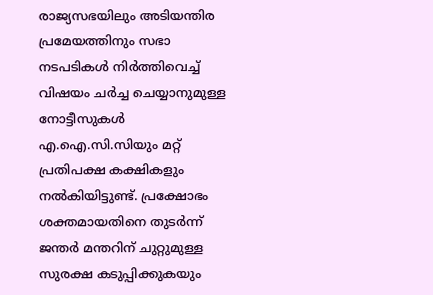രാജ്യസഭയിലും അടിയന്തിര പ്രമേയത്തിനും സഭാ നടപടികൾ നിർത്തിവെച്ച് വിഷയം ചർച്ച ചെയ്യാനുമുള്ള നോട്ടീസുകൾ എ.ഐ.സി.സിയും മറ്റ് പ്രതിപക്ഷ കക്ഷികളും നൽകിയിട്ടുണ്ട്. പ്രക്ഷോഭം ശക്തമായതിനെ തുടർന്ന് ജന്തർ മന്തറിന് ചുറ്റുമുള്ള സുരക്ഷ കടുപ്പിക്കുകയും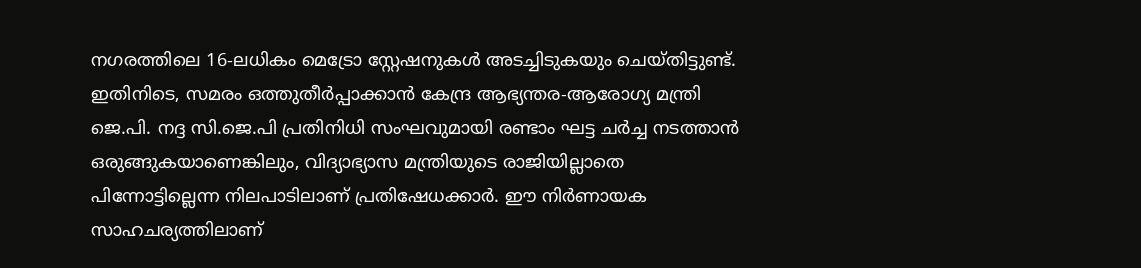നഗരത്തിലെ 16-ലധികം മെട്രോ സ്റ്റേഷനുകൾ അടച്ചിടുകയും ചെയ്തിട്ടുണ്ട്. ഇതിനിടെ, സമരം ഒത്തുതീർപ്പാക്കാൻ കേന്ദ്ര ആഭ്യന്തര-ആരോഗ്യ മന്ത്രി ജെ.പി. നദ്ദ സി.ജെ.പി പ്രതിനിധി സംഘവുമായി രണ്ടാം ഘട്ട ചർച്ച നടത്താൻ ഒരുങ്ങുകയാണെങ്കിലും, വിദ്യാഭ്യാസ മന്ത്രിയുടെ രാജിയില്ലാതെ പിന്നോട്ടില്ലെന്ന നിലപാടിലാണ് പ്രതിഷേധക്കാർ. ഈ നിർണായക സാഹചര്യത്തിലാണ്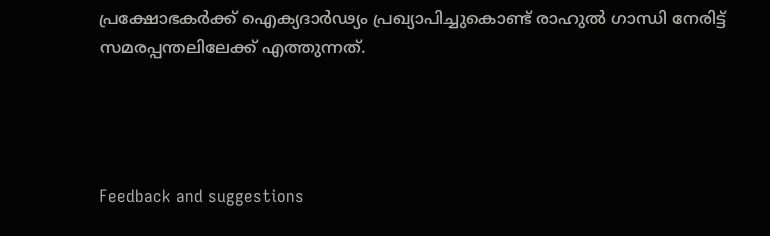പ്രക്ഷോഭകർക്ക് ഐക്യദാർഢ്യം പ്രഖ്യാപിച്ചുകൊണ്ട് രാഹുൽ ഗാന്ധി നേരിട്ട് സമരപ്പന്തലിലേക്ക് എത്തുന്നത്.




Feedback and suggestions